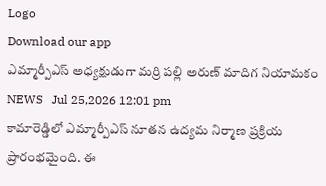Logo
Download our app
ఎమ్మార్పీఎస్ అధ్యక్షుడుగా మర్రి పల్లి అరుణ్ మాదిగ నియామకం
NEWS   Jul 25,2026 12:01 pm
కామారెడ్డిలో ఎమ్మార్పీఎస్ నూతన ఉద్యమ నిర్మాణ ప్రక్రియ ప్రారంభమైంది. ఈ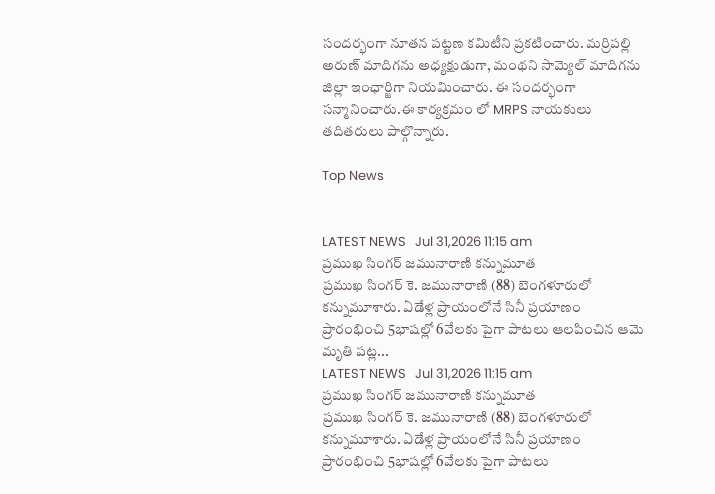సందర్భంగా నూతన పట్టణ కమిటీని ప్రకటించారు. మర్రిపల్లి అరుణ్ మాదిగను అధ్యక్షుడుగా, మంథని సామ్యెల్ మాదిగను జిల్లా ఇంఛార్జిగా నియమించారు. ఈ సందర్భంగా సన్మానించారు.ఈ కార్యక్రమం లో MRPS నాయకులు తదితరులు పాల్గొన్నారు.

Top News


LATEST NEWS   Jul 31,2026 11:15 am
ప్రముఖ సింగర్ జమునారాణి కన్నుమూత
ప్రముఖ సింగర్ కె. జమునారాణి (88) బెంగళూరులో కన్నుమూశారు. ఏడేళ్ల ప్రాయంలోనే సినీ ప్రయాణం ప్రారంభించి 5భాషల్లో 6వేలకు పైగా పాటలు ఆలపించిన ఆమె మృతి పట్ల...
LATEST NEWS   Jul 31,2026 11:15 am
ప్రముఖ సింగర్ జమునారాణి కన్నుమూత
ప్రముఖ సింగర్ కె. జమునారాణి (88) బెంగళూరులో కన్నుమూశారు. ఏడేళ్ల ప్రాయంలోనే సినీ ప్రయాణం ప్రారంభించి 5భాషల్లో 6వేలకు పైగా పాటలు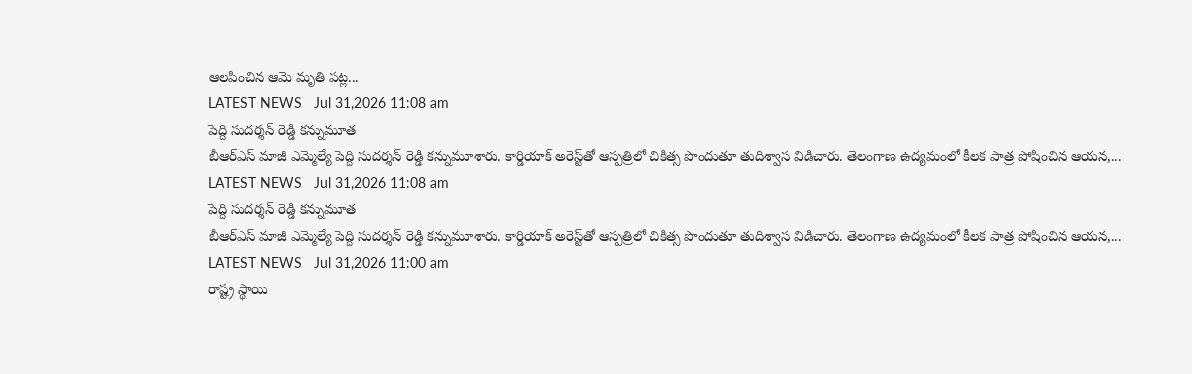ఆలపించిన ఆమె మృతి పట్ల...
LATEST NEWS   Jul 31,2026 11:08 am
పెద్ది సుదర్శన్‌ రెడ్డి కన్నుమూత
బీఆర్ఎస్ మాజీ ఎమ్మెల్యే పెద్ది సుదర్శన్ రెడ్డి కన్నుమూశారు. కార్డియాక్ అరెస్ట్‌తో ఆస్పత్రిలో చికిత్స పొందుతూ తుదిశ్వాస విడిచారు. తెలంగాణ ఉద్యమంలో కీలక పాత్ర పోషించిన ఆయన,...
LATEST NEWS   Jul 31,2026 11:08 am
పెద్ది సుదర్శన్‌ రెడ్డి కన్నుమూత
బీఆర్ఎస్ మాజీ ఎమ్మెల్యే పెద్ది సుదర్శన్ రెడ్డి కన్నుమూశారు. కార్డియాక్ అరెస్ట్‌తో ఆస్పత్రిలో చికిత్స పొందుతూ తుదిశ్వాస విడిచారు. తెలంగాణ ఉద్యమంలో కీలక పాత్ర పోషించిన ఆయన,...
LATEST NEWS   Jul 31,2026 11:00 am
రాష్ట్ర స్థాయి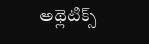అథ్లెటిక్స్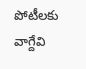పోటీలకు వాగ్దేవి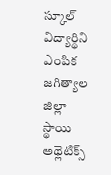స్కూల్ విద్యార్థిని ఎంపిక
జగిత్యాల జిల్లా స్థాయి అథ్లెటిక్స్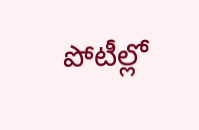పోటీల్లో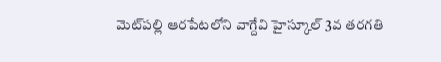మెట్‌పల్లి ఆరపేటలోని వాగ్దేవి హైస్కూల్ 3వ తరగతి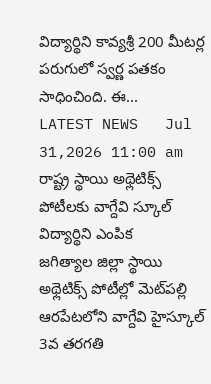విద్యార్థిని కావ్యశ్రీ 200 మీటర్ల పరుగులో స్వర్ణ పతకం సాధించింది. ఈ...
LATEST NEWS   Jul 31,2026 11:00 am
రాష్ట్ర స్థాయి అథ్లెటిక్స్ పోటీలకు వాగ్దేవి స్కూల్ విద్యార్థిని ఎంపిక
జగిత్యాల జిల్లా స్థాయి అథ్లెటిక్స్ పోటీల్లో మెట్‌పల్లి ఆరపేటలోని వాగ్దేవి హైస్కూల్ 3వ తరగతి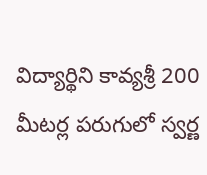విద్యార్థిని కావ్యశ్రీ 200 మీటర్ల పరుగులో స్వర్ణ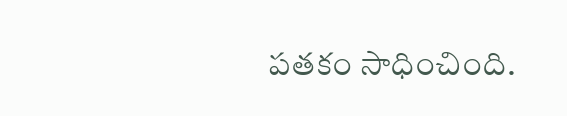పతకం సాధించింది.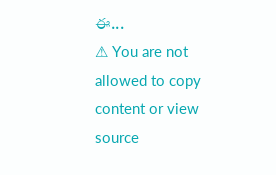ఈ...
⚠ You are not allowed to copy content or view source